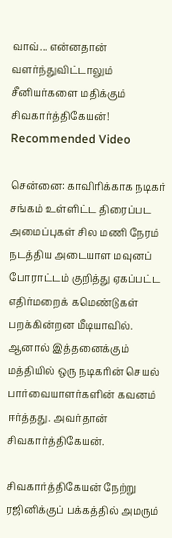வாவ்... என்னதான் வளர்ந்துவிட்டாலும் சீனியர்களை மதிக்கும் சிவகார்த்திகேயன்!
Recommended Video

சென்னை: காவிரிக்காக நடிகர் சங்கம் உள்ளிட்ட திரைப்பட அமைப்புகள் சில மணி நேரம் நடத்திய அடையாள மவுனப் போராட்டம் குறித்து ஏகப்பட்ட எதிர்மறைக் கமெண்டுகள் பறக்கின்றன மீடியாவில்.
ஆனால் இத்தனைக்கும் மத்தியில் ஒரு நடிகரின் செயல் பார்வையாளர்களின் கவனம் ஈர்த்தது. அவர்தான் சிவகார்த்திகேயன்.

சிவகார்த்திகேயன் நேற்று ரஜினிக்குப் பக்கத்தில் அமரும்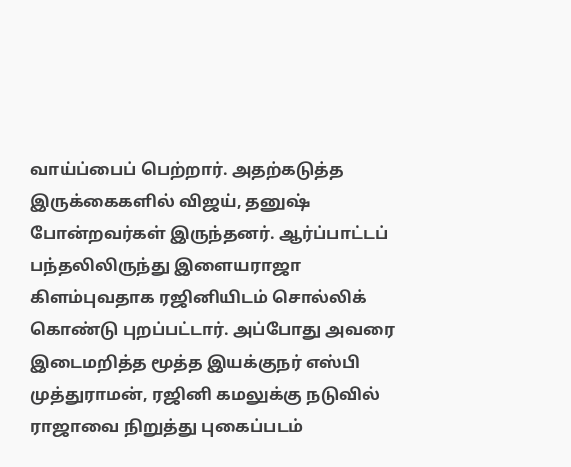வாய்ப்பைப் பெற்றார். அதற்கடுத்த இருக்கைகளில் விஜய், தனுஷ் போன்றவர்கள் இருந்தனர். ஆர்ப்பாட்டப் பந்தலிலிருந்து இளையராஜா கிளம்புவதாக ரஜினியிடம் சொல்லிக் கொண்டு புறப்பட்டார். அப்போது அவரை இடைமறித்த மூத்த இயக்குநர் எஸ்பி முத்துராமன், ரஜினி கமலுக்கு நடுவில் ராஜாவை நிறுத்து புகைப்படம்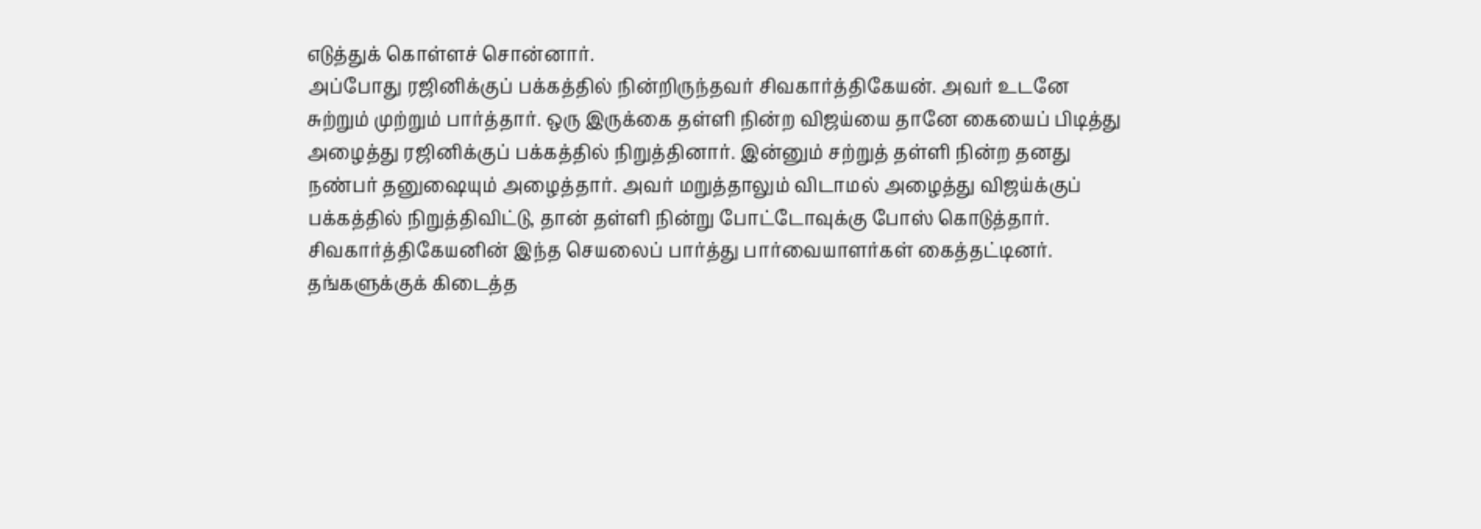எடுத்துக் கொள்ளச் சொன்னார்.
அப்போது ரஜினிக்குப் பக்கத்தில் நின்றிருந்தவர் சிவகார்த்திகேயன். அவர் உடனே சுற்றும் முற்றும் பார்த்தார். ஒரு இருக்கை தள்ளி நின்ற விஜய்யை தானே கையைப் பிடித்து அழைத்து ரஜினிக்குப் பக்கத்தில் நிறுத்தினார். இன்னும் சற்றுத் தள்ளி நின்ற தனது நண்பர் தனுஷையும் அழைத்தார். அவர் மறுத்தாலும் விடாமல் அழைத்து விஜய்க்குப் பக்கத்தில் நிறுத்திவிட்டு, தான் தள்ளி நின்று போட்டோவுக்கு போஸ் கொடுத்தார்.
சிவகார்த்திகேயனின் இந்த செயலைப் பார்த்து பார்வையாளர்கள் கைத்தட்டினர். தங்களுக்குக் கிடைத்த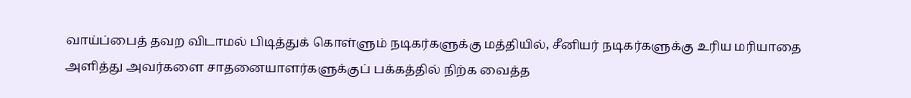வாய்ப்பைத் தவற விடாமல் பிடித்துக் கொள்ளும் நடிகர்களுக்கு மத்தியில், சீனியர் நடிகர்களுக்கு உரிய மரியாதை அளித்து அவர்களை சாதனையாளர்களுக்குப் பக்கத்தில் நிற்க வைத்த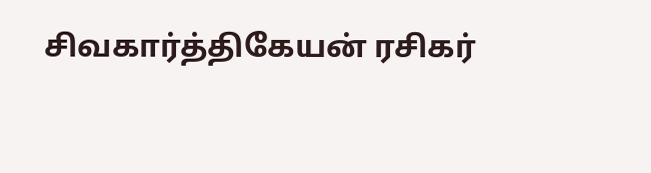சிவகார்த்திகேயன் ரசிகர்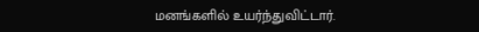மனங்களில் உயர்ந்துவிட்டார்.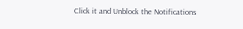Click it and Unblock the Notifications